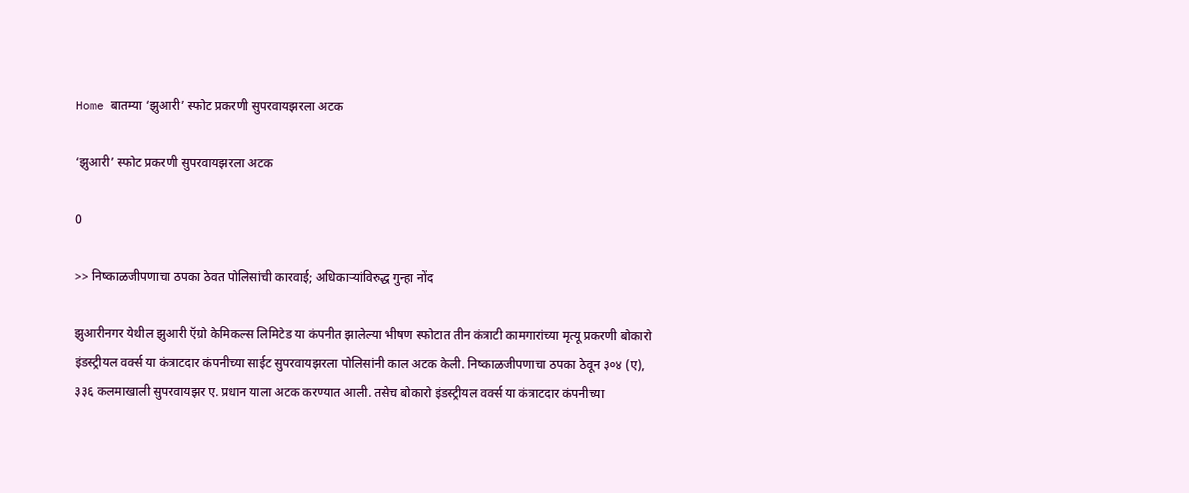Home बातम्या ‘झुआरी’ स्फोट प्रकरणी सुपरवायझरला अटक

‘झुआरी’ स्फोट प्रकरणी सुपरवायझरला अटक

0

>> निष्काळजीपणाचा ठपका ठेवत पोलिसांची कारवाई; अधिकार्‍यांविरुद्ध गुन्हा नोंद

झुआरीनगर येथील झुआरी ऍग्रो केमिकल्स लिमिटेड या कंपनीत झालेल्या भीषण स्फोटात तीन कंत्राटी कामगारांच्या मृत्यू प्रकरणी बोकारो इंडस्ट्रीयल वर्क्स या कंत्राटदार कंपनीच्या साईट सुपरवायझरला पोलिसांनी काल अटक केली. निष्काळजीपणाचा ठपका ठेवून ३०४ (ए), ३३६ कलमाखाली सुपरवायझर ए. प्रधान याला अटक करण्यात आली. तसेच बोकारो इंडस्ट्रीयल वर्क्स या कंत्राटदार कंपनीच्या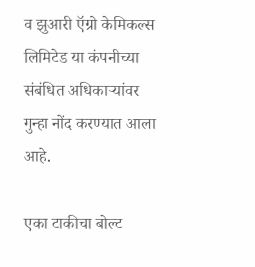व झुआरी ऍग्रो केमिकल्स लिमिटेड या कंपनीच्या संबंधित अधिकार्‍यांवर गुन्हा नोंद करण्यात आला आहे.

एका टाकीचा बोल्ट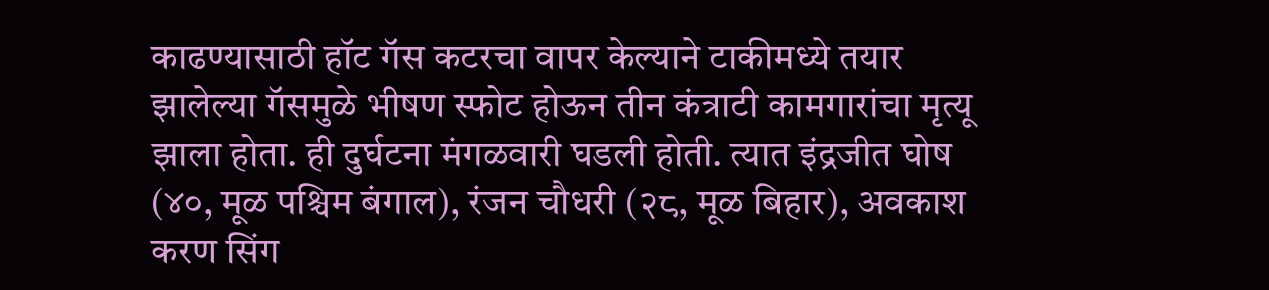काढण्यासाठी हॉट गॅस कटरचा वापर केल्याने टाकीमध्ये तयार झालेल्या गॅसमुळे भीषण स्फोट होऊन तीन कंत्राटी कामगारांचा मृत्यू झाला होता. ही दुर्घटना मंगळवारी घडली होती. त्यात इंद्रजीत घोष (४०, मूळ पश्चिम बंगाल), रंजन चौधरी (२८, मूळ बिहार), अवकाश करण सिंग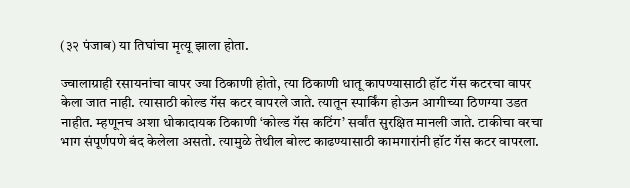(३२ पंजाब) या तिघांचा मृत्यू झाला होता.

ज्वालाग्राही रसायनांचा वापर ज्या ठिकाणी होतो, त्या ठिकाणी धातू कापण्यासाठी हॉट गॅस कटरचा वापर केला जात नाही. त्यासाठी कोल्ड गॅस कटर वापरले जाते. त्यातून स्पार्किंग होऊन आगीच्या ठिणग्या उडत नाहीत. म्हणूनच अशा धोकादायक ठिकाणी ‘कोल्ड गॅस कटिंग’ सर्वांत सुरक्षित मानली जाते. टाकीचा वरचा भाग संपूर्णपणे बंद केलेला असतो. त्यामुळे तेथील बोल्ट काढण्यासाठी कामगारांनी हॉट गॅस कटर वापरला.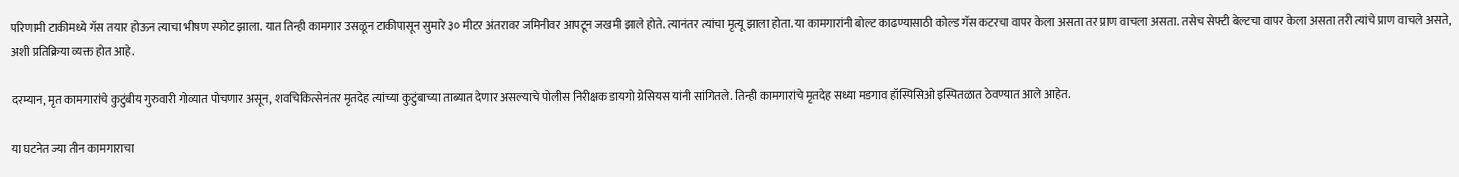परिणामी टाकीमध्ये गॅस तयार होऊन त्याचा भीषण स्फोट झाला. यात तिन्ही कामगार उसळून टाकीपासून सुमारे ३० मीटर अंतरावर जमिनीवर आपटून जखमी झाले होते. त्यानंतर त्यांचा मृत्यू झाला होता. या कामगारांनी बोल्ट काढण्यासाठी कोल्ड गॅस कटरचा वापर केला असता तर प्राण वाचला असता. तसेच सेफ्टी बेल्टचा वापर केला असता तरी त्यांचे प्राण वाचले असते, अशी प्रतिक्रिया व्यक्त होत आहे.

दरम्यान, मृत कामगारांचे कुटुंबीय गुरुवारी गोव्यात पोचणार असून, शवचिकित्सेनंतर मृतदेह त्यांच्या कुटुंबाच्या ताब्यात देणार असल्याचे पोलीस निरीक्षक डायगो ग्रेसियस यांनी सांगितले. तिन्ही कामगारांचे मृतदेह सध्या मडगाव हॉस्पिसिओ इस्पितळात ठेवण्यात आले आहेत.

या घटनेत ज्या तीन कामगाराचा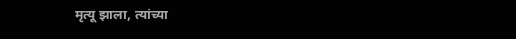मृत्यू झाला, त्यांच्या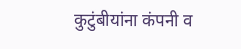कुटुंबीयांना कंपनी व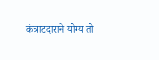कंत्राटदाराने योग्य तो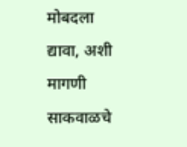मोबदला द्यावा, अशी मागणी साकवाळचे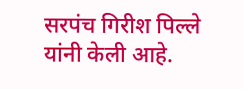सरपंच गिरीश पिल्ले यांनी केली आहे.